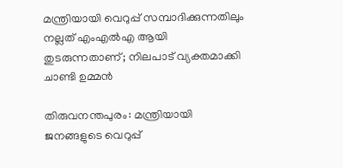മന്ത്രിയായി വെറുപ്പ് സമ്പാദിക്കുന്നതിലും നല്ലത് എംഎൽഎ ആയി തുടരുന്നതാണ്; നിലപാട് വ്യക്തമാക്കി ചാണ്ടി ഉമ്മൻ

തിരുവനന്തപുരം: മന്ത്രിയായി ജനങ്ങളുടെ വെറുപ്പ്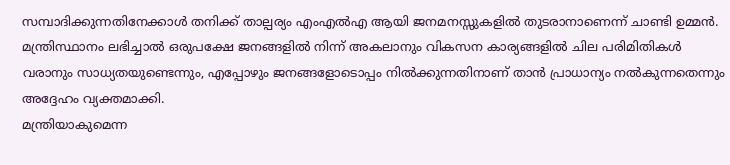സമ്പാദിക്കുന്നതിനേക്കാൾ തനിക്ക് താല്പര്യം എംഎൽഎ ആയി ജനമനസ്സുകളിൽ തുടരാനാണെന്ന് ചാണ്ടി ഉമ്മൻ. മന്ത്രിസ്ഥാനം ലഭിച്ചാൽ ഒരുപക്ഷേ ജനങ്ങളിൽ നിന്ന് അകലാനും വികസന കാര്യങ്ങളിൽ ചില പരിമിതികൾ വരാനും സാധ്യതയുണ്ടെന്നും, എപ്പോഴും ജനങ്ങളോടൊപ്പം നിൽക്കുന്നതിനാണ് താൻ പ്രാധാന്യം നൽകുന്നതെന്നും അദ്ദേഹം വ്യക്തമാക്കി.
മന്ത്രിയാകുമെന്ന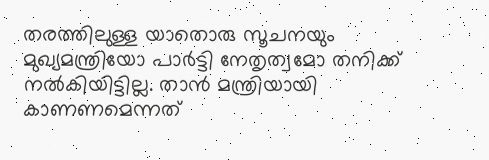തരത്തിലുള്ള യാതൊരു സൂചനയും മുഖ്യമന്ത്രിയോ പാർട്ടി നേതൃത്വമോ തനിക്ക് നൽകിയിട്ടില്ല. താൻ മന്ത്രിയായി കാണണമെന്നത്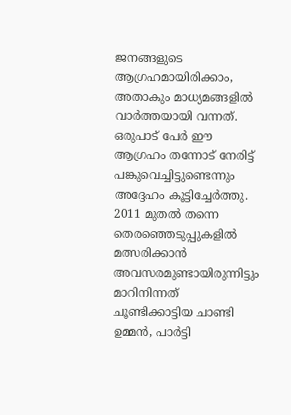ജനങ്ങളുടെ ആഗ്രഹമായിരിക്കാം, അതാകും മാധ്യമങ്ങളിൽ വാർത്തയായി വന്നത്. ഒരുപാട് പേർ ഈ ആഗ്രഹം തന്നോട് നേരിട്ട് പങ്കുവെച്ചിട്ടുണ്ടെന്നും അദ്ദേഹം കൂട്ടിച്ചേർത്തു.
2011 മുതൽ തന്നെ തെരഞ്ഞെടുപ്പുകളിൽ മത്സരിക്കാൻ അവസരമുണ്ടായിരുന്നിട്ടും മാറിനിന്നത് ചൂണ്ടിക്കാട്ടിയ ചാണ്ടി ഉമ്മൻ, പാർട്ടി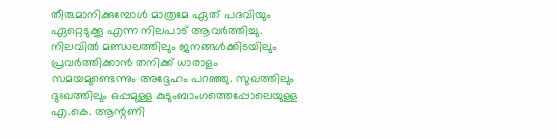തീരുമാനിക്കുമ്പോൾ മാത്രമേ ഏത് പദവിയും ഏറ്റെടുക്കൂ എന്ന നിലപാട് ആവർത്തിച്ചു. നിലവിൽ മണ്ഡലത്തിലും ജനങ്ങൾക്കിടയിലും പ്രവർത്തിക്കാൻ തനിക്ക് ധാരാളം സമയമുണ്ടെന്നും അദ്ദേഹം പറഞ്ഞു. സുഖത്തിലും ദുഃഖത്തിലും ഒപ്പമുള്ള കുടുംബാംഗത്തെപ്പോലെയുള്ള എ.കെ. ആന്റണി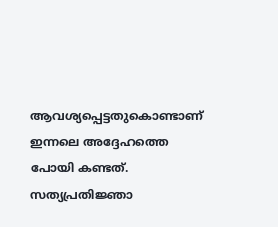ആവശ്യപ്പെട്ടതുകൊണ്ടാണ് ഇന്നലെ അദ്ദേഹത്തെ പോയി കണ്ടത്. സത്യപ്രതിജ്ഞാ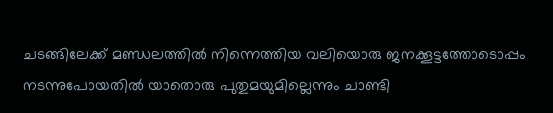ചടങ്ങിലേക്ക് മണ്ഡലത്തിൽ നിന്നെത്തിയ വലിയൊരു ജനക്കൂട്ടത്തോടൊപ്പം നടന്നുപോയതിൽ യാതൊരു പുതുമയുമില്ലെന്നും ചാണ്ടി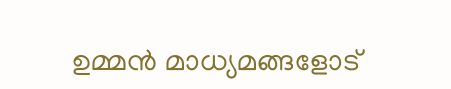ഉമ്മൻ മാധ്യമങ്ങളോട്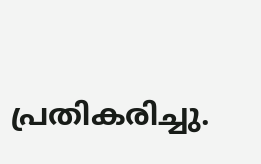പ്രതികരിച്ചു.